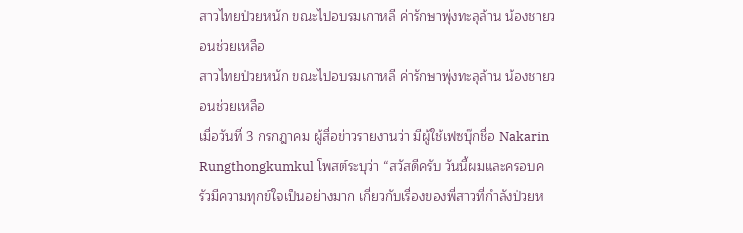สาวไทยป่วยหนัก ขณะไปอบรมเกาหลี ค่ารักษาพุ่งทะลุล้าน น้องชายวอนช่วยเหลือ
สาวไทยป่วยหนัก ขณะไปอบรมเกาหลี ค่ารักษาพุ่งทะลุล้าน น้องชายวอนช่วยเหลือ
เมื่อวันที่ 3 กรกฎาคม ผู้สื่อข่าวรายงานว่า มีผู้ใช้เฟซบุ๊กชื่อ Nakarin Rungthongkumkul โพสต์ระบุว่า “สวัสดีครับ วันนี้ผมและครอบครัวมีความทุกข์ใจเป็นอย่างมาก เกี่ยวกับเรื่องของพี่สาวที่กำลังป่วยห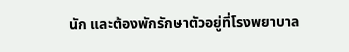นัก และต้องพักรักษาตัวอยู่ที่โรงพยาบาล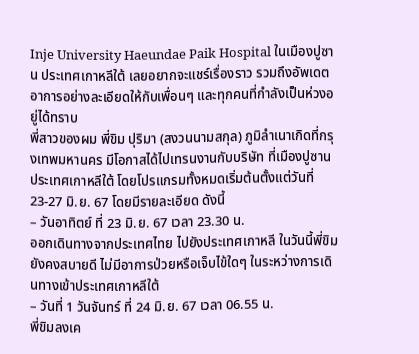Inje University Haeundae Paik Hospital ในเมืองปูซาน ประเทศเกาหลีใต้ เลยอยากจะแชร์เรื่องราว รวมถึงอัพเดตอาการอย่างละเอียดให้กับเพื่อนๆ และทุกคนที่กำลังเป็นห่วงอยู่ได้ทราบ
พี่สาวของผม พี่ขิม ปุริมา (สงวนนามสกุล) ภูมิลำเนาเกิดที่กรุงเทพมหานคร มีโอกาสได้ไปเทรนงานกับบริษัท ที่เมืองปูซาน ประเทศเกาหลีใต้ โดยโปรแกรมทั้งหมดเริ่มต้นตั้งแต่วันที่ 23-27 มิ.ย. 67 โดยมีรายละเอียด ดังนี้
– วันอาทิตย์ ที่ 23 มิ.ย. 67 เวลา 23.30 น.
ออกเดินทางจากประเทศไทย ไปยังประเทศเกาหลี ในวันนี้พี่ขิมยังคงสบายดี ไม่มีอาการป่วยหรือเจ็บไข้ใดๆ ในระหว่างการเดินทางเข้าประเทศเกาหลีใต้
– วันที่ 1 วันจันทร์ ที่ 24 มิ.ย. 67 เวลา 06.55 น.
พี่ขิมลงเค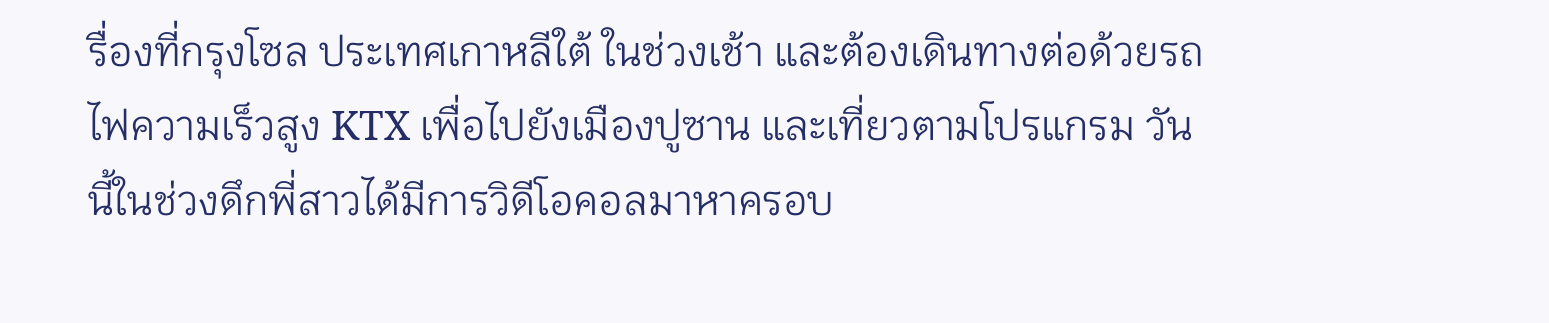รื่องที่กรุงโซล ประเทศเกาหลีใต้ ในช่วงเช้า และต้องเดินทางต่อด้วยรถไฟความเร็วสูง KTX เพื่อไปยังเมืองปูซาน และเที่ยวตามโปรแกรม วันนี้ในช่วงดึกพี่สาวได้มีการวิดีโอคอลมาหาครอบ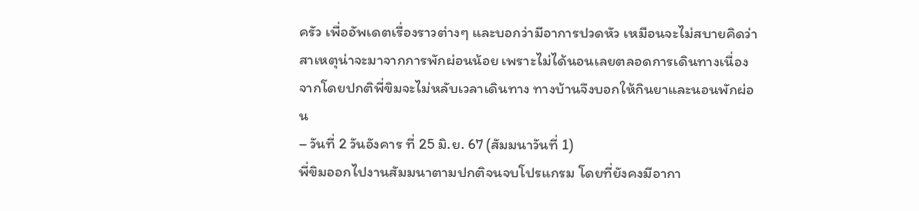ครัว เพื่ออัพเดตเรื่องราวต่างๆ และบอกว่ามีอาการปวดหัว เหมือนจะไม่สบายคิดว่าสาเหตุน่าจะมาจากการพักผ่อนน้อย เพราะไม่ได้นอนเลยตลอดการเดินทางเนื่องจากโดยปกติพี่ขิมจะไม่หลับเวลาเดินทาง ทางบ้านจึงบอกให้กินยาและนอนพักผ่อน
– วันที่ 2 วันอังคาร ที่ 25 มิ.ย. 67 (สัมมนาวันที่ 1)
พี่ขิมออกไปงานสัมมนาตามปกติจนจบโปรแกรม โดยที่ยังคงมีอากา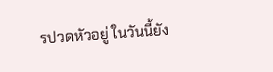รปวดหัวอยู่ ในวันนี้ยัง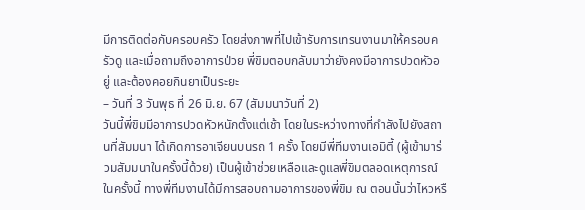มีการติดต่อกับครอบครัว โดยส่งภาพที่ไปเข้ารับการเทรนงานมาให้ครอบครัวดู และเมื่อถามถึงอาการป่วย พี่ขิมตอบกลับมาว่ายังคงมีอาการปวดหัวอยู่ และต้องคอยกินยาเป็นระยะ
– วันที่ 3 วันพุธ ที่ 26 มิ.ย. 67 (สัมมนาวันที่ 2)
วันนี้พี่ขิมมีอาการปวดหัวหนักตั้งแต่เช้า โดยในระหว่างทางที่กำลังไปยังสถานที่สัมมนา ได้เกิดการอาเจียนบนรถ 1 ครั้ง โดยมีพี่ทีมงานเอมิตี้ (ผู้เข้ามาร่วมสัมมนาในครั้งนี้ด้วย) เป็นผู้เข้าช่วยเหลือและดูแลพี่ขิมตลอดเหตุการณ์ในครั้งนี้ ทางพี่ทีมงานได้มีการสอบถามอาการของพี่ขิม ณ ตอนนั้นว่าไหวหรื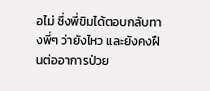อไม่ ซึ่งพี่ขิมได้ตอบกลับทางพี่ๆ ว่ายังไหว และยังคงฝืนต่ออาการป่วย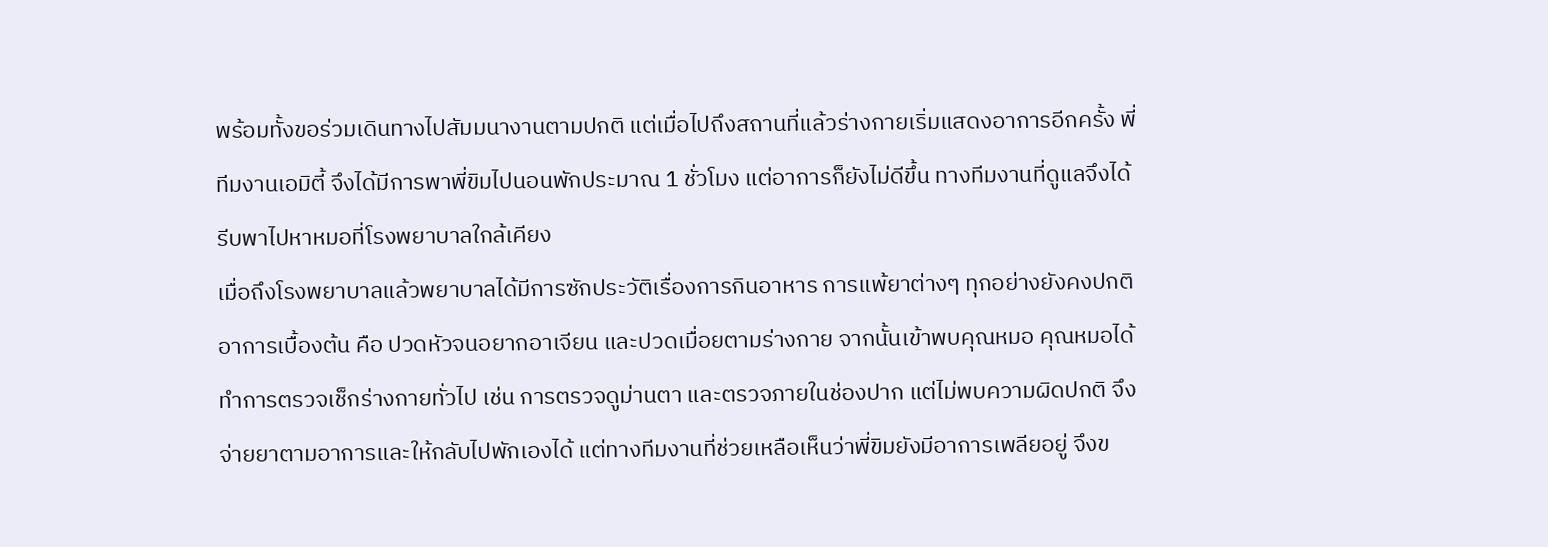พร้อมทั้งขอร่วมเดินทางไปสัมมนางานตามปกติ แต่เมื่อไปถึงสถานที่แล้วร่างกายเริ่มแสดงอาการอีกครั้ง พี่ทีมงานเอมิตี้ จึงได้มีการพาพี่ขิมไปนอนพักประมาณ 1 ชั่วโมง แต่อาการก็ยังไม่ดีขึ้น ทางทีมงานที่ดูแลจึงได้รีบพาไปหาหมอที่โรงพยาบาลใกล้เคียง
เมื่อถึงโรงพยาบาลแล้วพยาบาลได้มีการซักประวัติเรื่องการกินอาหาร การแพ้ยาต่างๆ ทุกอย่างยังคงปกติอาการเบื้องต้น คือ ปวดหัวจนอยากอาเจียน และปวดเมื่อยตามร่างกาย จากนั้นเข้าพบคุณหมอ คุณหมอได้ทำการตรวจเช็กร่างกายทั่วไป เช่น การตรวจดูม่านตา และตรวจภายในช่องปาก แต่ไม่พบความผิดปกติ จึงจ่ายยาตามอาการและให้กลับไปพักเองได้ แต่ทางทีมงานที่ช่วยเหลือเห็นว่าพี่ขิมยังมีอาการเพลียอยู่ จึงข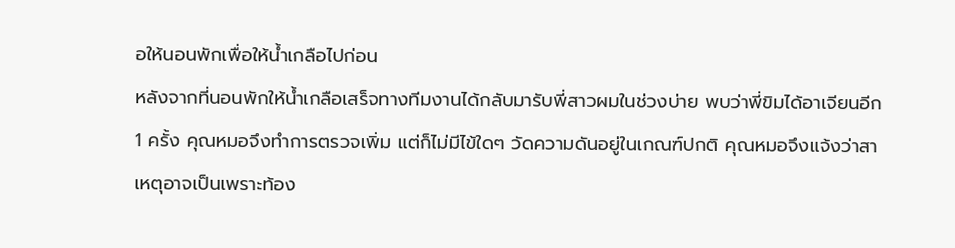อให้นอนพักเพื่อให้น้ำเกลือไปก่อน
หลังจากที่นอนพักให้น้ำเกลือเสร็จทางทีมงานได้กลับมารับพี่สาวผมในช่วงบ่าย พบว่าพี่ขิมได้อาเจียนอีก 1 ครั้ง คุณหมอจึงทำการตรวจเพิ่ม แต่ก็ไม่มีไข้ใดๆ วัดความดันอยู่ในเกณฑ์ปกติ คุณหมอจึงแจ้งว่าสาเหตุอาจเป็นเพราะท้อง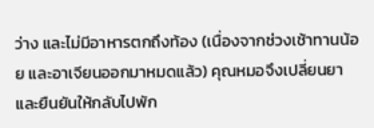ว่าง และไม่มีอาหารตกถึงท้อง (เนื่องจากช่วงเช้าทานน้อย และอาเจียนออกมาหมดแล้ว) คุณหมอจึงเปลี่ยนยาและยืนยันให้กลับไปพัก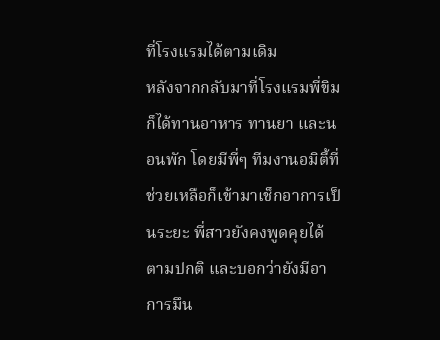ที่โรงแรมได้ตามเดิม
หลังจากกลับมาที่โรงแรมพี่ขิมก็ได้ทานอาหาร ทานยา และนอนพัก โดยมีพี่ๆ ทีมงานอมิตี้ที่ช่วยเหลือก็เข้ามาเช็กอาการเป็นระยะ พี่สาวยังคงพูดคุยได้ตามปกติ และบอกว่ายังมีอาการมึน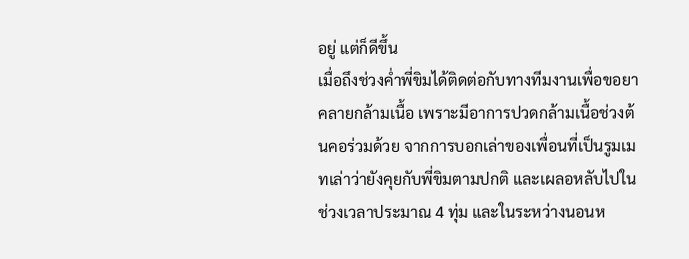อยู่ แต่ก็ดีขึ้น
เมื่อถึงช่วงค่ำพี่ขิมได้ติดต่อกับทางทีมงานเพื่อขอยาคลายกล้ามเนื้อ เพราะมีอาการปวดกล้ามเนื้อช่วงต้นคอร่วมด้วย จากการบอกเล่าของเพื่อนที่เป็นรูมเมทเล่าว่ายังคุยกับพี่ขิมตามปกติ และเผลอหลับไปในช่วงเวลาประมาณ 4 ทุ่ม และในระหว่างนอนห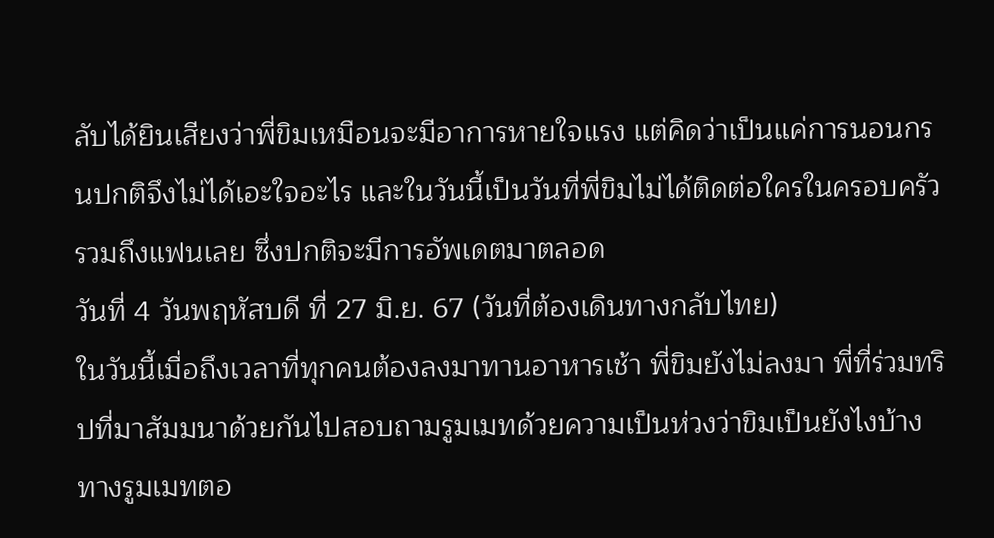ลับได้ยินเสียงว่าพี่ขิมเหมือนจะมีอาการหายใจแรง แต่คิดว่าเป็นแค่การนอนกรนปกติจึงไม่ได้เอะใจอะไร และในวันนี้เป็นวันที่พี่ขิมไม่ได้ติดต่อใครในครอบครัวรวมถึงแฟนเลย ซึ่งปกติจะมีการอัพเดตมาตลอด
วันที่ 4 วันพฤหัสบดี ที่ 27 มิ.ย. 67 (วันที่ต้องเดินทางกลับไทย)
ในวันนี้เมื่อถึงเวลาที่ทุกคนต้องลงมาทานอาหารเช้า พี่ขิมยังไม่ลงมา พี่ที่ร่วมทริปที่มาสัมมนาด้วยกันไปสอบถามรูมเมทด้วยความเป็นห่วงว่าขิมเป็นยังไงบ้าง ทางรูมเมทตอ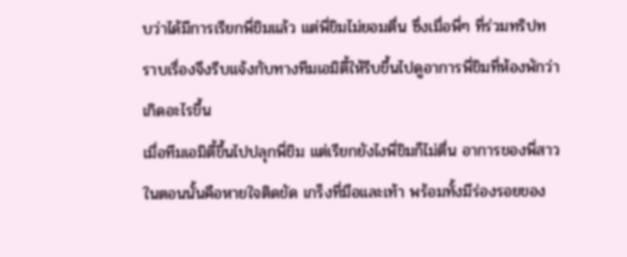บว่าได้มีการเรียกพี่ขิมแล้ว แต่พี่ขิมไม่ยอมตื่น ซึ่งเมื่อพี่ๆ ที่ร่วมทริปทราบเรื่องจึงรีบแจ้งกับทางทีมเอมิตี้ให้รีบขึ้นไปดูอาการพี่ขิมที่ห้องพักว่าเกิดอะไรขึ้น
เมื่อทีมเอมิตี้ขึ้นไปปลุกพี่ขิม แต่เรียกยังไงพี่ขิมก็ไม่ตื่น อาการของพี่สาวในตอนนั้นคือหายใจติดขัด เกร็งที่มือและเท้า พร้อมทั้งมีร่องรอยของ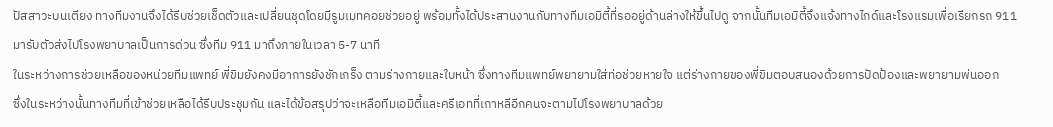ปัสสาวะบนเตียง ทางทีมงานจึงได้รีบช่วยเช็ดตัวและเปลี่ยนชุดโดยมีรูมเมทคอยช่วยอยู่ พร้อมทั้งได้ประสานงานกับทางทีมเอมิตี้ที่รออยู่ด้านล่างให้ขึ้นไปดู จากนั้นทีมเอมิตี้จึงแจ้งทางไกด์และโรงแรมเพื่อเรียกรถ 911 มารับตัวส่งไปโรงพยาบาลเป็นการด่วน ซึ่งทีม 911 มาถึงภายในเวลา 5-7 นาที
ในระหว่างการช่วยเหลือของหน่วยทีมแพทย์ พี่ขิมยังคงมีอาการยังชักเกร็ง ตามร่างกายและใบหน้า ซึ่งทางทีมแพทย์พยายามใส่ท่อช่วยหายใจ แต่ร่างกายของพี่ขิมตอบสนองด้วยการปัดป้องและพยายามพ่นออก
ซึ่งในระหว่างนั้นทางทีมที่เข้าช่วยเหลือได้รีบประชุมกัน และได้ข้อสรุปว่าจะเหลือทีมเอมิตี้และครีเอทที่เกาหลีอีกคนจะตามไปโรงพยาบาลด้วย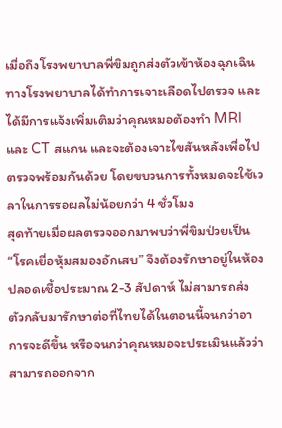เมื่อถึงโรงพยาบาลพี่ขิมถูกส่งตัวเข้าห้องฉุกเฉิน ทางโรงพยาบาลได้ทำการเจาะเลือดไปตรวจ และได้มีการแจ้งเพิ่มเติมว่าคุณหมอต้องทำ MRI และ CT สแกน และจะต้องเจาะไขสันหลังเพื่อไปตรวจพร้อมกันด้วย โดยขบวนการทั้งหมดจะใช้เวลาในการรอผลไม่น้อยกว่า 4 ชั่วโมง
สุดท้ายเมื่อผลตรวจออกมาพบว่าพี่ขิมป่วยเป็น “โรคเยื่อหุ้มสมองอักเสบ” จึงต้องรักษาอยู่ในห้องปลอดเชื้อประมาณ 2-3 สัปดาห์ ไม่สามารถส่งตัวกลับมารักษาต่อที่ไทยได้ในตอนนี้จนกว่าอาการจะดีขึ้น หรือจนกว่าคุณหมอจะประเมินแล้วว่าสามารถออกจาก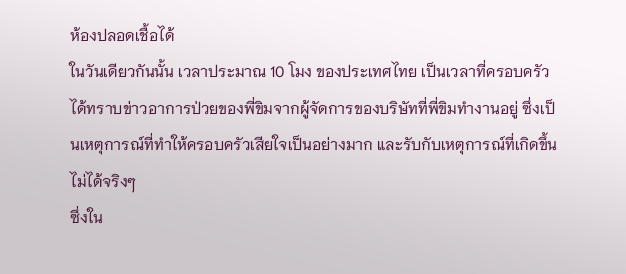ห้องปลอดเชื้อได้
ในวันเดียวกันนั้น เวลาประมาณ 10 โมง ของประเทศไทย เป็นเวลาที่ครอบครัวได้ทราบข่าวอาการป่วยของพี่ขิมจากผู้จัดการของบริษัทที่พี่ขิมทำงานอยู่ ซึ่งเป็นเหตุการณ์ที่ทำให้ครอบครัวเสียใจเป็นอย่างมาก และรับกับเหตุการณ์ที่เกิดขึ้นไม่ได้จริงๆ
ซึ่งใน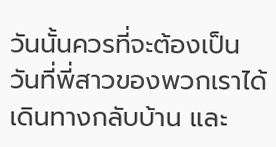วันนั้นควรที่จะต้องเป็นวันที่พี่สาวของพวกเราได้เดินทางกลับบ้าน และ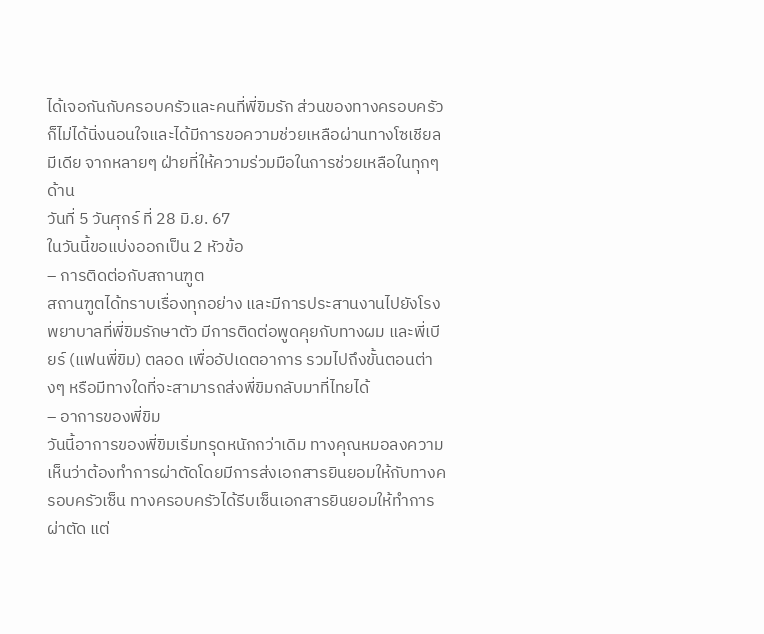ได้เจอกันกับครอบครัวและคนที่พี่ขิมรัก ส่วนของทางครอบครัวก็ไม่ได้นิ่งนอนใจและได้มีการขอความช่วยเหลือผ่านทางโซเชียลมีเดีย จากหลายๆ ฝ่ายที่ให้ความร่วมมือในการช่วยเหลือในทุกๆ ด้าน
วันที่ 5 วันศุกร์ ที่ 28 มิ.ย. 67
ในวันนี้ขอแบ่งออกเป็น 2 หัวข้อ
– การติดต่อกับสถานฑูต
สถานฑูตได้ทราบเรื่องทุกอย่าง และมีการประสานงานไปยังโรงพยาบาลที่พี่ขิมรักษาตัว มีการติดต่อพูดคุยกับทางผม และพี่เบียร์ (แฟนพี่ขิม) ตลอด เพื่ออัปเดตอาการ รวมไปถึงขั้นตอนต่างๆ หรือมีทางใดที่จะสามารถส่งพี่ขิมกลับมาที่ไทยได้
– อาการของพี่ขิม
วันนี้อาการของพี่ขิมเริ่มทรุดหนักกว่าเดิม ทางคุณหมอลงความเห็นว่าต้องทำการผ่าตัดโดยมีการส่งเอกสารยินยอมให้กับทางครอบครัวเซ็น ทางครอบครัวได้รีบเซ็นเอกสารยินยอมให้ทำการผ่าตัด แต่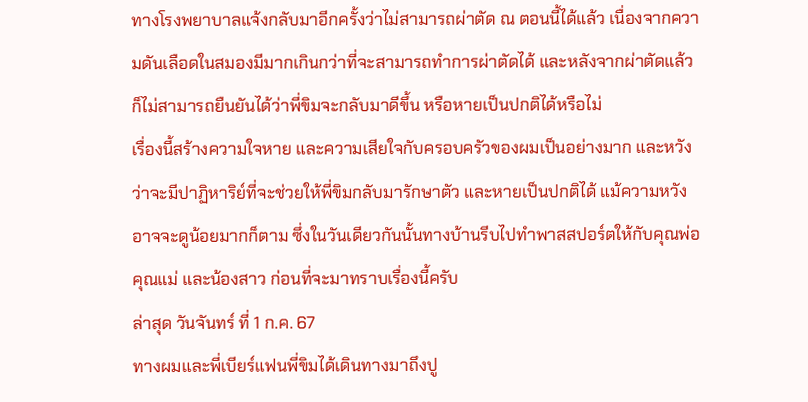ทางโรงพยาบาลแจ้งกลับมาอีกครั้งว่าไม่สามารถผ่าตัด ณ ตอนนี้ได้แล้ว เนื่องจากความดันเลือดในสมองมีมากเกินกว่าที่จะสามารถทำการผ่าตัดได้ และหลังจากผ่าตัดแล้วก็ไม่สามารถยืนยันได้ว่าพี่ขิมจะกลับมาดีขึ้น หรือหายเป็นปกติได้หรือไม่
เรื่องนี้สร้างความใจหาย และความเสียใจกับครอบครัวของผมเป็นอย่างมาก และหวังว่าจะมีปาฏิหาริย์ที่จะช่วยให้พี่ขิมกลับมารักษาตัว และหายเป็นปกติได้ แม้ความหวังอาจจะดูน้อยมากก็ตาม ซึ่งในวันเดียวกันนั้นทางบ้านรีบไปทำพาสสปอร์ตให้กับคุณพ่อ คุณแม่ และน้องสาว ก่อนที่จะมาทราบเรื่องนี้ครับ
ล่าสุด วันจันทร์ ที่ 1 ก.ค. 67
ทางผมและพี่เบียร์แฟนพี่ขิมได้เดินทางมาถึงปู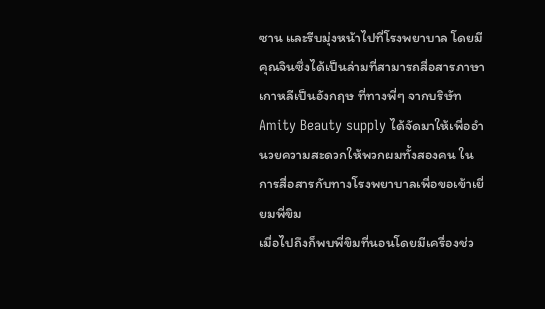ซาน และรีบมุ่งหน้าไปที่โรงพยาบาล โดยมีคุณจินซึ่งได้เป็นล่ามที่สามารถสื่อสารภาษาเกาหลีเป็นอังกฤษ ที่ทางพี่ๆ จากบริษัท Amity Beauty supply ได้จัดมาให้เพื่ออำนวยความสะดวกให้พวกผมทั้งสองคน ในการสื่อสารกับทางโรงพยาบาลเพื่อขอเข้าเยี่ยมพี่ขิม
เมื่อไปถึงก็พบพี่ขิมที่นอนโดยมีเครื่องช่ว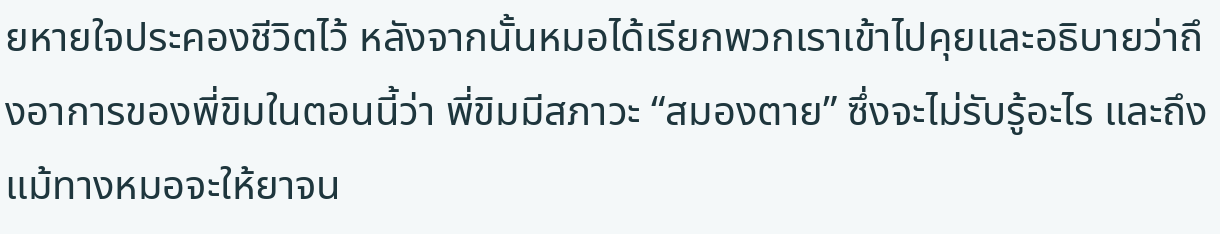ยหายใจประคองชีวิตไว้ หลังจากนั้นหมอได้เรียกพวกเราเข้าไปคุยและอธิบายว่าถึงอาการของพี่ขิมในตอนนี้ว่า พี่ขิมมีสภาวะ “สมองตาย” ซึ่งจะไม่รับรู้อะไร และถึงแม้ทางหมอจะให้ยาจน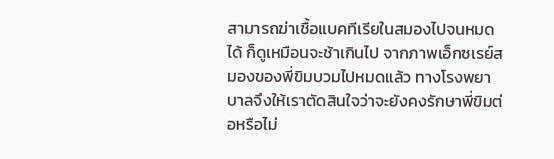สามารถฆ่าเชื้อแบคทีเรียในสมองไปจนหมดได้ ก็ดูเหมือนจะช้าเกินไป จากภาพเอ็กซเรย์สมองของพี่ขิมบวมไปหมดแล้ว ทางโรงพยาบาลจึงให้เราตัดสินใจว่าจะยังคงรักษาพี่ขิมต่อหรือไม่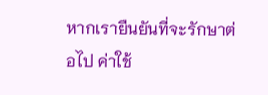หากเรายืนยันที่จะรักษาต่อไป ค่าใช้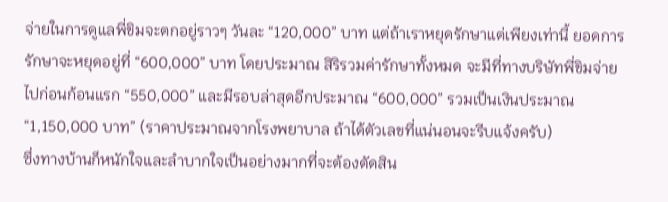จ่ายในการดูแลพี่ขิมจะตกอยู่ราวๆ วันละ “120,000” บาท แต่ถ้าเราหยุดรักษาแต่เพียงเท่านี้ ยอดการรักษาจะหยุดอยู่ที่ “600,000” บาท โดยประมาณ สิริรวมค่ารักษาทั้งหมด จะมีที่ทางบริษัทพี่ขิมจ่ายไปก่อนก้อนแรก “550,000” และมีรอบล่าสุดอีกประมาณ “600,000” รวมเป็นเงินประมาณ “1,150,000 บาท” (ราคาประมาณจากโรงพยาบาล ถ้าได้ตัวเลขที่แน่นอนจะรีบแจ้งครับ)
ซึ่งทางบ้านก็หนักใจและลำบากใจเป็นอย่างมากที่จะต้องตัดสิน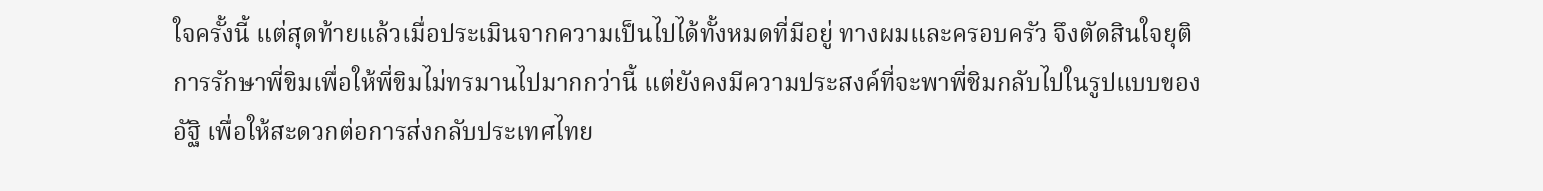ใจครั้งนี้ แต่สุดท้ายแล้วเมื่อประเมินจากความเป็นไปได้ทั้งหมดที่มีอยู่ ทางผมและครอบครัว จึงตัดสินใจยุติการรักษาพี่ขิมเพื่อให้พี่ขิมไม่ทรมานไปมากกว่านี้ แต่ยังคงมีความประสงค์ที่จะพาพี่ชิมกลับไปในรูปแบบของอัฐิ เพื่อให้สะดวกต่อการส่งกลับประเทศไทย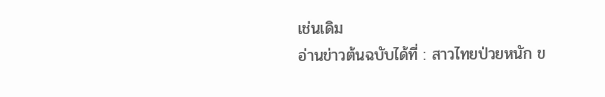เช่นเดิม
อ่านข่าวต้นฉบับได้ที่ : สาวไทยป่วยหนัก ข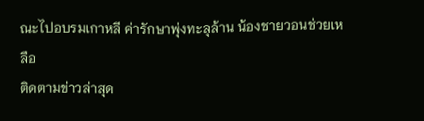ณะไปอบรมเกาหลี ค่ารักษาพุ่งทะลุล้าน น้องชายวอนช่วยเหลือ
ติดตามข่าวล่าสุด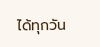ได้ทุกวัน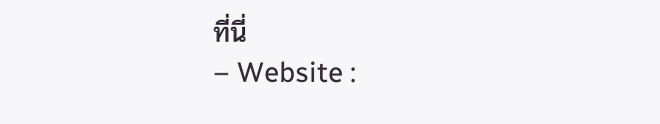ที่นี่
– Website :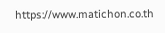https://www.matichon.co.th